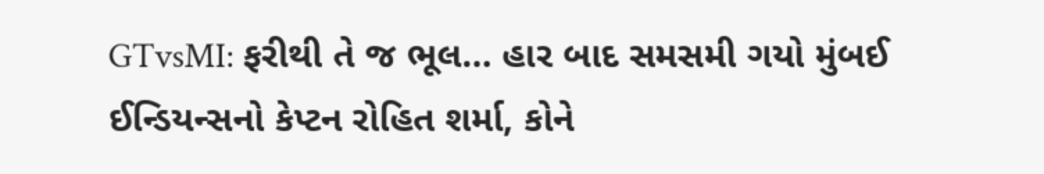GTvsMI: ફરીથી તે જ ભૂલ... હાર બાદ સમસમી ગયો મુંબઈ ઈન્ડિયન્સનો કેપ્ટન રોહિત શર્મા, કોને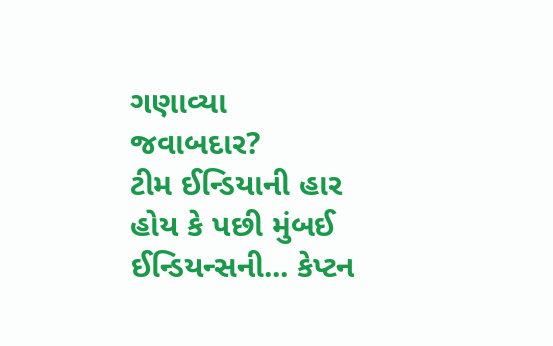ગણાવ્યા જવાબદાર?
ટીમ ઈન્ડિયાની હાર હોય કે પછી મુંબઈ ઈન્ડિયન્સની... કેપ્ટન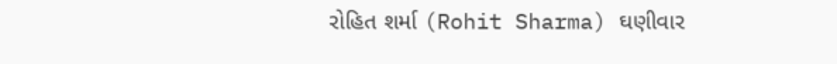રોહિત શર્મા (Rohit Sharma) ઘણીવાર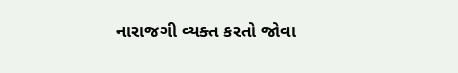નારાજગી વ્યક્ત કરતો જોવા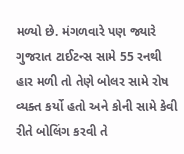મળ્યો છે. મંગળવારે પણ જ્યારે ગુજરાત ટાઈટન્સ સામે 55 રનથી હાર મળી તો તેણે બોલર સામે રોષ વ્યક્ત કર્યો હતો અને કોની સામે કેવી રીતે બોલિંગ કરવી તે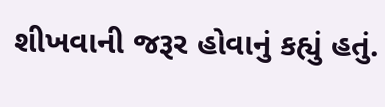શીખવાની જરૂર હોવાનું કહ્યું હતું.